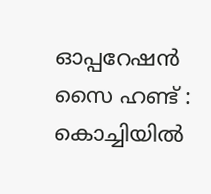ഓപ്പറേഷൻ സൈ ഹണ്ട് : കൊച്ചിയിൽ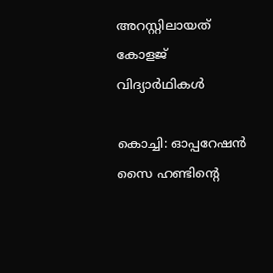അറസ്റ്റിലായത് കോളജ് വിദ്യാർഥികൾ

കൊച്ചി: ഓപ്പറേഷന്‍ സൈ ഹണ്ടിന്‍റെ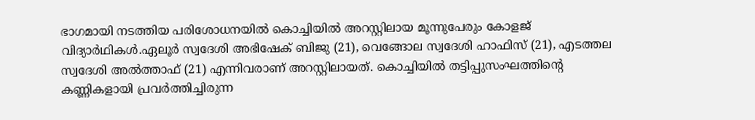ഭാഗമായി നടത്തിയ പരിശോധനയിൽ കൊച്ചിയിൽ അറസ്റ്റിലായ മൂന്നുപേരും കോളജ് വിദ്യാര്‍ഥികള്‍.ഏലൂര്‍ സ്വദേശി അഭിഷേക് ബിജു (21), വെങ്ങോല സ്വദേശി ഹാഫിസ് (21), എടത്തല സ്വദേശി അല്‍ത്താഫ് (21) എന്നിവരാണ് അറസ്റ്റിലായത്. കൊച്ചിയില്‍ തട്ടിപ്പുസംഘത്തിന്‍റെ കണ്ണികളായി പ്രവര്‍ത്തിച്ചിരുന്ന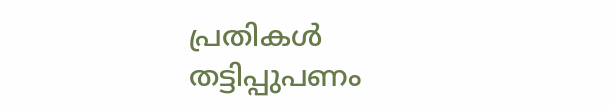പ്രതികള്‍ തട്ടിപ്പുപണം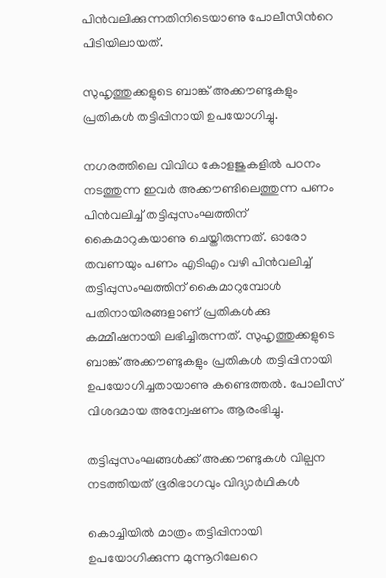പിന്‍വലിക്കുന്നതിനിടെയാണു പോലീസിന്‍റെ പിടിയിലായത്.

സുഹൃത്തുക്കളുടെ ബാങ്ക് അക്കൗണ്ടുകളും പ്രതികള്‍ തട്ടിപ്പിനായി ഉപയോഗിച്ചു.

നഗരത്തിലെ വിവിധ കോളജുകളില്‍ പഠനം നടത്തുന്ന ഇവർ അക്കൗണ്ടിലെത്തുന്ന പണം പിന്‍വലിച്ച് തട്ടിപ്പുസംഘത്തിന് കൈമാറുകയാണു ചെയ്തിരുന്നത്. ഓരോ തവണയും പണം എടിഎം വഴി പിന്‍വലിച്ച് തട്ടിപ്പുസംഘത്തിന് കൈമാറുമ്പോള്‍ പതിനായിരങ്ങളാണ് പ്രതികൾക്കു കമ്മീഷനായി ലഭിച്ചിരുന്നത്. സുഹൃത്തുക്കളുടെ ബാങ്ക് അക്കൗണ്ടുകളും പ്രതികള്‍ തട്ടിപ്പിനായി ഉപയോഗിച്ചതായാണു കണ്ടെത്തല്‍. പോലീസ് വിശദമായ അന്വേഷണം ആരംഭിച്ചു.

തട്ടിപ്പുസംഘങ്ങള്‍ക്ക് അക്കൗണ്ടുകള്‍ വില്പന നടത്തിയത് ഭൂരിഭാഗവും വിദ്യാര്‍ഥികൾ

കൊച്ചിയില്‍ മാത്രം തട്ടിപ്പിനായി ഉപയോഗിക്കുന്ന മുന്നൂറിലേറെ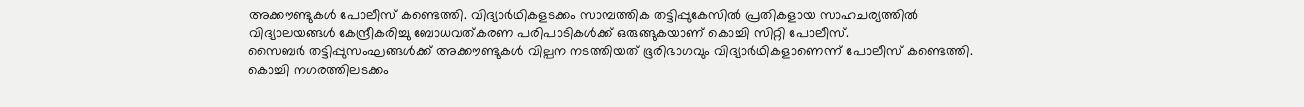അക്കൗണ്ടുകള്‍ പോലീസ് കണ്ടെത്തി. വിദ്യാര്‍ഥികളടക്കം സാമ്പത്തിക തട്ടിപ്പുകേസില്‍ പ്രതികളായ സാഹചര്യത്തില്‍ വിദ്യാലയങ്ങള്‍ കേന്ദ്രീകരിച്ചു ബോധവത്കരണ പരിപാടികള്‍ക്ക് ഒരുങ്ങുകയാണ് കൊച്ചി സിറ്റി പോലീസ്.
സൈബര്‍ തട്ടിപ്പുസംഘങ്ങള്‍ക്ക് അക്കൗണ്ടുകള്‍ വില്പന നടത്തിയത് ഭൂരിഭാഗവും വിദ്യാര്‍ഥികളാണെന്ന് പോലീസ് കണ്ടെത്തി. കൊച്ചി നഗരത്തിലടക്കം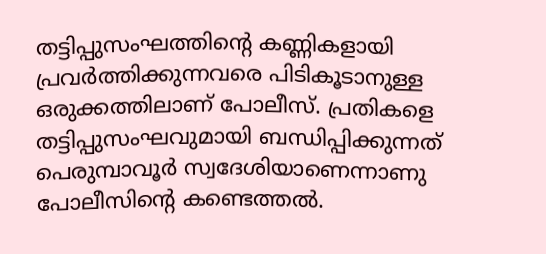തട്ടിപ്പുസംഘത്തിന്‍റെ കണ്ണികളായി പ്രവര്‍ത്തിക്കുന്നവരെ പിടികൂടാനുള്ള ഒരുക്കത്തിലാണ് പോലീസ്. പ്രതികളെ തട്ടിപ്പുസംഘവുമായി ബന്ധിപ്പിക്കുന്നത് പെരുമ്പാവൂര്‍ സ്വദേശിയാണെന്നാണു പോലീസിന്‍റെ കണ്ടെത്തല്‍.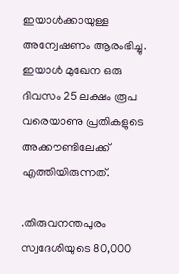ഇയാള്‍ക്കായുള്ള അന്വേഷണം ആരംഭിച്ചു. ഇയാള്‍ മുഖേന ഒരു ദിവസം 25 ലക്ഷം രൂപ വരെയാണു പ്രതികളുടെ അക്കൗണ്ടിലേക്ക് എത്തിയിരുന്നത്.

.തിരുവനന്തപുരം സ്വദേശിയുടെ 80,000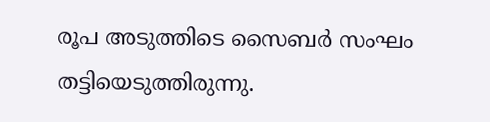രൂപ അടുത്തിടെ സൈബർ സംഘം തട്ടിയെടുത്തിരുന്നു.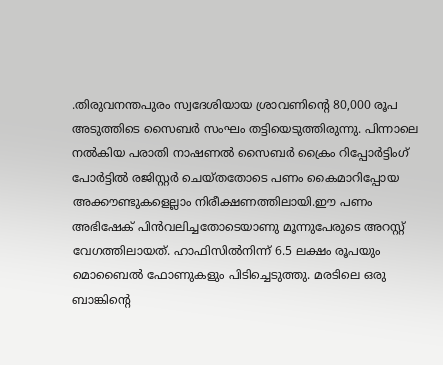.തിരുവനന്തപുരം സ്വദേശിയായ ശ്രാവണിന്‍റെ 80,000 രൂപ അടുത്തിടെ സൈബർ സംഘം തട്ടിയെടുത്തിരുന്നു. പിന്നാലെ നൽകിയ പരാതി നാഷണൽ സൈബർ ക്രൈം റിപ്പോർട്ടിംഗ് പോർട്ടിൽ രജിസ്റ്റർ ചെയ്തതോടെ പണം കൈമാറിപ്പോയ അക്കൗണ്ടുകളെല്ലാം നിരീക്ഷണത്തിലായി.ഈ പണം അഭിഷേക് പിൻവലിച്ചതോടെയാണു മൂന്നുപേരുടെ അറസ്റ്റ് വേഗത്തിലായത്. ഹാഫിസിൽനിന്ന് 6.5 ലക്ഷം രൂപയും മൊബൈൽ ഫോണുകളും പിടിച്ചെടുത്തു. മരടിലെ ഒരു ബാങ്കിന്‍റെ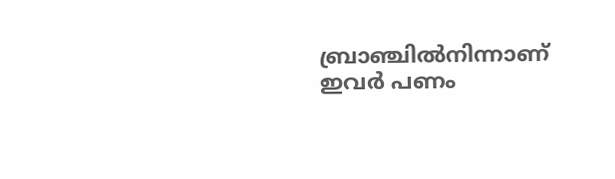ബ്രാഞ്ചിൽനിന്നാണ് ഇവർ പണം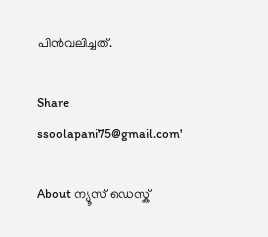പിൻവലിച്ചത്.

Share
ssoolapani75@gmail.com'

About ന്യൂസ് ഡെസ്ക്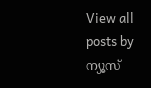View all posts by ന്യൂസ്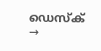ഡെസ്ക് →